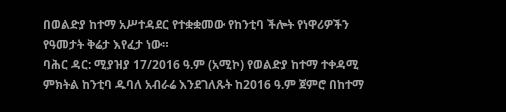በወልድያ ከተማ አሥተዳደር የተቋቋመው የከንቲባ ችሎት የነዋሪዎችን የዓመታት ቅሬታ እየፈታ ነው።
ባሕር ዳር: ሚያዝያ 17/2016 ዓ.ም (አሚኮ) የወልድያ ከተማ ተቀዳሚ ምክትል ከንቲባ ዱባለ አብራሬ እንደገለጹት ከ2016 ዓ.ም ጀምሮ በከተማ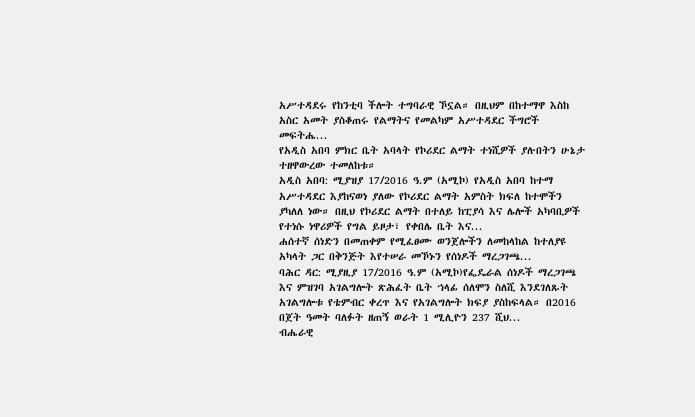አሥተዳደሩ የከንቲባ ችሎት ተግባራዊ ኾኗል። በዚህም በከተማዋ እስከ አስር አመት ያስቆጠሩ የልማትና የመልካም አሥተዳደር ችግሮች መፍትሔ...
የአዲስ አበባ ምክር ቤት አባላት የኮሪደር ልማት ተነሺዎች ያሉበትን ሁኔታ ተዘዋውረው ተመለከቱ።
አዲስ አበባ: ሚያዝያ 17/2016 ዓ.ም (አሚኮ) የአዲስ አበባ ከተማ አሥተዳደር እያከናወነ ያለው የኮሪደር ልማት አምስት ክፍለ ከተሞችን ያካለለ ነው። በዚህ የኮሪደር ልማት በተለይ ከፒያሳ እና ሌሎች አካባቢዎች የተነሱ ነዋሪዎች የግል ይዞታ፣ የቀበሌ ቤት እና...
ሐሰተኛ ሰነድን በመጠቀም የሚፈፀሙ ወንጀሎችን ለመከላከል ከተለያዩ አካላት ጋር በቅንጅት እየተሠራ መኾኑን የሰነዶች ማረጋገጫ...
ባሕር ዳር: ሚያዚያ 17/2016 ዓ.ም (አሚኮ)የፌዴራል ሰነዶች ማረጋገጫ እና ምዝገባ አገልግሎት ጽሕፈት ቤት ኀላፊ ሰለሞን ስለሺ እንደገለጹት አገልግሎቱ የቴምብር ቀረጥ እና የአገልግሎት ክፍያ ያስከፍላል። በ2016 በጀት ዓመት ባለፉት ዘጠኝ ወራት 1 ሚሊዮን 237 ሺህ...
ብሔራዊ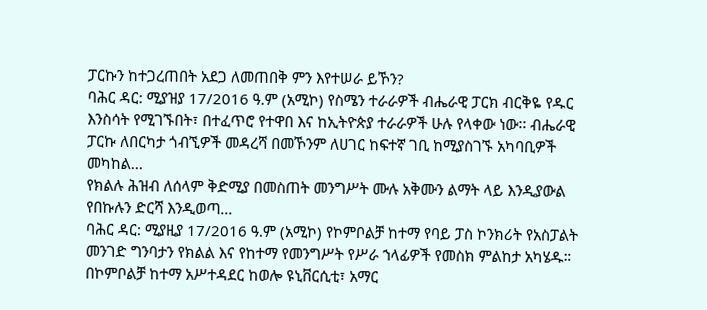ፓርኩን ከተጋረጠበት አደጋ ለመጠበቅ ምን እየተሠራ ይኾን?
ባሕር ዳር: ሚያዝያ 17/2016 ዓ.ም (አሚኮ) የስሜን ተራራዎች ብሔራዊ ፓርክ ብርቅዬ የዱር እንስሳት የሚገኙበት፣ በተፈጥሮ የተዋበ እና ከኢትዮጵያ ተራራዎች ሁሉ የላቀው ነው፡፡ ብሔራዊ ፓርኩ ለበርካታ ጎብኚዎች መዳረሻ በመኾንም ለሀገር ከፍተኛ ገቢ ከሚያስገኙ አካባቢዎች መካከል...
የክልሉ ሕዝብ ለሰላም ቅድሚያ በመስጠት መንግሥት ሙሉ አቅሙን ልማት ላይ እንዲያውል የበኩሉን ድርሻ እንዲወጣ...
ባሕር ዳር: ሚያዚያ 17/2016 ዓ.ም (አሚኮ) የኮምቦልቻ ከተማ የባይ ፓስ ኮንክሪት የአስፓልት መንገድ ግንባታን የክልል እና የከተማ የመንግሥት የሥራ ኀላፊዎች የመስክ ምልከታ አካሄዱ። በኮምቦልቻ ከተማ አሥተዳደር ከወሎ ዩኒቨርሲቲ፣ አማር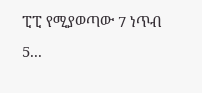ፒፒ የሚያወጣው 7 ነጥብ 5...